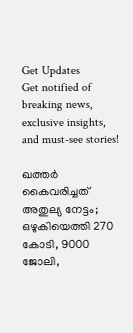Get Updates
Get notified of breaking news, exclusive insights, and must-see stories!

ഖത്തര്‍ കൈവരിച്ചത് അതുല്യ നേട്ടം; ഒഴുകിയെത്തി 270 കോടി, 9000 ജോലി,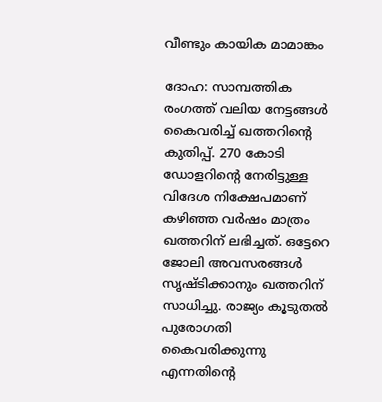വീണ്ടും കായിക മാമാങ്കം

ദോഹ: സാമ്പത്തിക രംഗത്ത് വലിയ നേട്ടങ്ങള്‍ കൈവരിച്ച് ഖത്തറിന്റെ കുതിപ്പ്. 270 കോടി ഡോളറിന്റെ നേരിട്ടുള്ള വിദേശ നിക്ഷേപമാണ് കഴിഞ്ഞ വര്‍ഷം മാത്രം ഖത്തറിന് ലഭിച്ചത്. ഒട്ടേറെ ജോലി അവസരങ്ങള്‍ സൃഷ്ടിക്കാനും ഖത്തറിന് സാധിച്ചു. രാജ്യം കൂടുതല്‍ പുരോഗതി കൈവരിക്കുന്നു എന്നതിന്റെ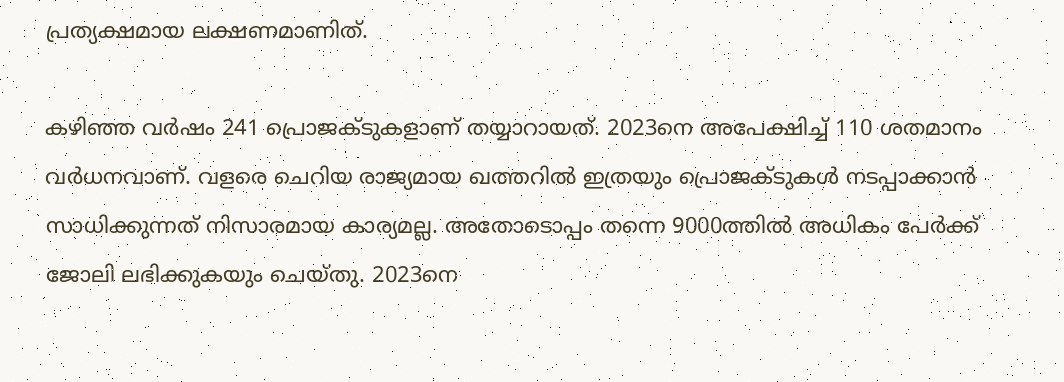പ്രത്യക്ഷമായ ലക്ഷണമാണിത്.

കഴിഞ്ഞ വര്‍ഷം 241 പ്രൊജക്ടുകളാണ് തയ്യാറായത്. 2023നെ അപേക്ഷിച്ച് 110 ശതമാനം വര്‍ധനവാണ്. വളരെ ചെറിയ രാജ്യമായ ഖത്തറില്‍ ഇത്രയും പ്രൊജക്ടുകള്‍ നടപ്പാക്കാന്‍ സാധിക്കുന്നത് നിസാരമായ കാര്യമല്ല. അതോടൊപ്പം തന്നെ 9000ത്തില്‍ അധികം പേര്‍ക്ക് ജോലി ലഭിക്കുകയും ചെയ്തു. 2023നെ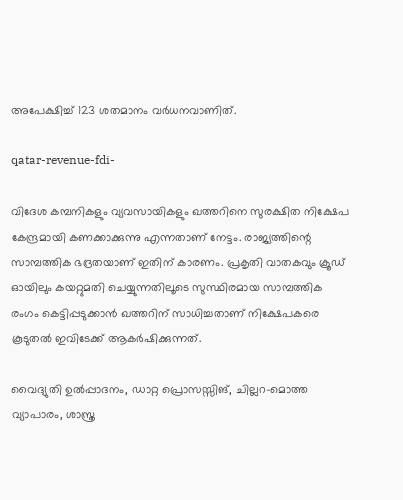അപേക്ഷിച്ച് 123 ശതമാനം വര്‍ധനവാണിത്.

qatar-revenue-fdi-

വിദേശ കമ്പനികളും വ്യവസായികളും ഖത്തറിനെ സുരക്ഷിത നിക്ഷേപ കേന്ദ്രമായി കണക്കാക്കുന്നു എന്നതാണ് നേട്ടം. രാജ്യത്തിന്റെ സാമ്പത്തിക ഭദ്രതയാണ് ഇതിന് കാരണം. പ്രകൃതി വാതകവും ക്രൂഡ് ഓയിലും കയറ്റുമതി ചെയ്യുന്നതിലൂടെ സുസ്ഥിരമായ സാമ്പത്തിക രംഗം കെട്ടിപ്പടുക്കാന്‍ ഖത്തറിന് സാധിച്ചതാണ് നിക്ഷേപകരെ കൂടുതല്‍ ഇവിടേക്ക് ആകര്‍ഷിക്കുന്നത്.

വൈദ്യുതി ഉല്‍പ്പാദനം, ഡാറ്റ പ്രൊസസ്സിങ്, ചില്ലറ-മൊത്ത വ്യാപാരം, ശാസ്ത്ര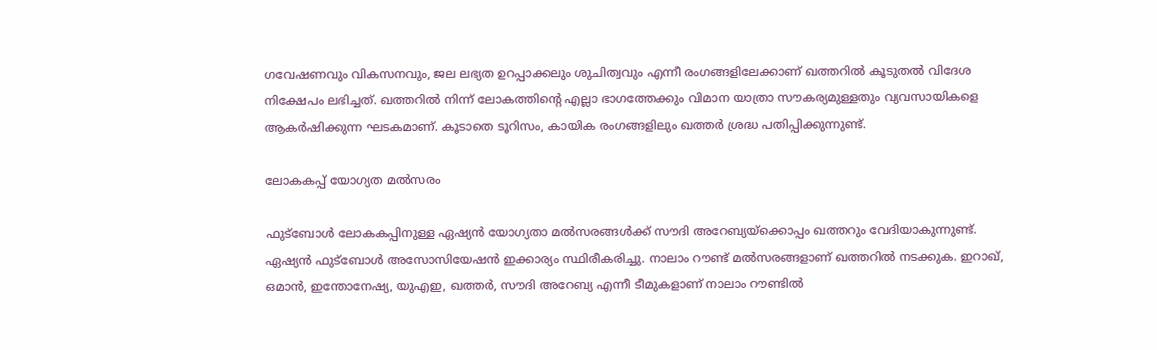ഗവേഷണവും വികസനവും, ജല ലഭ്യത ഉറപ്പാക്കലും ശുചിത്വവും എന്നീ രംഗങ്ങളിലേക്കാണ് ഖത്തറില്‍ കൂടുതല്‍ വിദേശ നിക്ഷേപം ലഭിച്ചത്. ഖത്തറില്‍ നിന്ന് ലോകത്തിന്റെ എല്ലാ ഭാഗത്തേക്കും വിമാന യാത്രാ സൗകര്യമുള്ളതും വ്യവസായികളെ ആകര്‍ഷിക്കുന്ന ഘടകമാണ്. കൂടാതെ ടൂറിസം, കായിക രംഗങ്ങളിലും ഖത്തര്‍ ശ്രദ്ധ പതിപ്പിക്കുന്നുണ്ട്.

ലോകകപ്പ് യോഗ്യത മല്‍സരം

ഫുട്‌ബോള്‍ ലോകകപ്പിനുള്ള ഏഷ്യന്‍ യോഗ്യതാ മല്‍സരങ്ങള്‍ക്ക് സൗദി അറേബ്യയ്‌ക്കൊപ്പം ഖത്തറും വേദിയാകുന്നുണ്ട്. ഏഷ്യന്‍ ഫുട്‌ബോള്‍ അസോസിയേഷന്‍ ഇക്കാര്യം സ്ഥിരീകരിച്ചു. നാലാം റൗണ്ട് മല്‍സരങ്ങളാണ് ഖത്തറില്‍ നടക്കുക. ഇറാഖ്, ഒമാന്‍, ഇന്തോനേഷ്യ, യുഎഇ, ഖത്തര്‍, സൗദി അറേബ്യ എന്നീ ടീമുകളാണ് നാലാം റൗണ്ടില്‍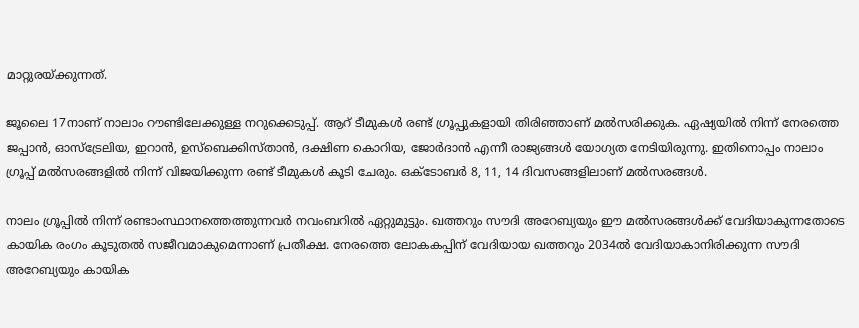മാറ്റുരയ്ക്കുന്നത്.

ജൂലൈ 17നാണ് നാലാം റൗണ്ടിലേക്കുള്ള നറുക്കെടുപ്പ്. ആറ് ടീമുകള്‍ രണ്ട് ഗ്രൂപ്പുകളായി തിരിഞ്ഞാണ് മല്‍സരിക്കുക. ഏഷ്യയില്‍ നിന്ന് നേരത്തെ ജപ്പാന്‍, ഓസ്‌ട്രേലിയ, ഇറാന്‍, ഉസ്‌ബെക്കിസ്താന്‍, ദക്ഷിണ കൊറിയ, ജോര്‍ദാന്‍ എന്നീ രാജ്യങ്ങള്‍ യോഗ്യത നേടിയിരുന്നു. ഇതിനൊപ്പം നാലാം ഗ്രൂപ്പ് മല്‍സരങ്ങളില്‍ നിന്ന് വിജയിക്കുന്ന രണ്ട് ടീമുകള്‍ കൂടി ചേരും. ഒക്ടോബര്‍ 8, 11, 14 ദിവസങ്ങളിലാണ് മല്‍സരങ്ങള്‍.

നാലം ഗ്രൂപ്പില്‍ നിന്ന് രണ്ടാംസ്ഥാനത്തെത്തുന്നവര്‍ നവംബറില്‍ ഏറ്റുമുട്ടും. ഖത്തറും സൗദി അറേബ്യയും ഈ മല്‍സരങ്ങള്‍ക്ക് വേദിയാകുന്നതോടെ കായിക രംഗം കൂടുതല്‍ സജീവമാകുമെന്നാണ് പ്രതീക്ഷ. നേരത്തെ ലോകകപ്പിന് വേദിയായ ഖത്തറും 2034ല്‍ വേദിയാകാനിരിക്കുന്ന സൗദി അറേബ്യയും കായിക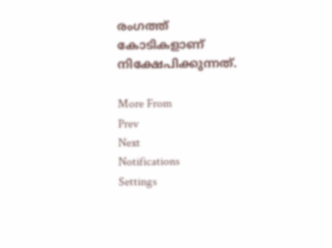രംഗത്ത് കോടികളാണ് നിക്ഷേപിക്കുന്നത്.

More From
Prev
Next
Notifications
Settings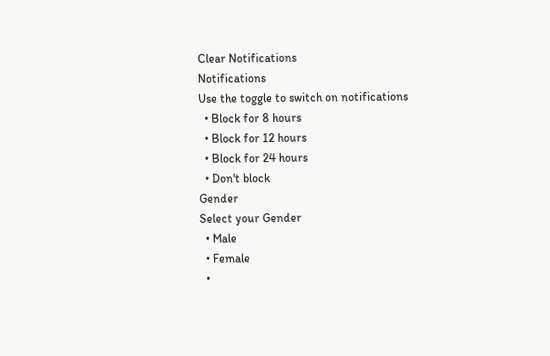Clear Notifications
Notifications
Use the toggle to switch on notifications
  • Block for 8 hours
  • Block for 12 hours
  • Block for 24 hours
  • Don't block
Gender
Select your Gender
  • Male
  • Female
  •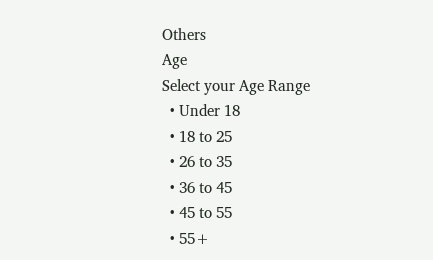Others
Age
Select your Age Range
  • Under 18
  • 18 to 25
  • 26 to 35
  • 36 to 45
  • 45 to 55
  • 55+